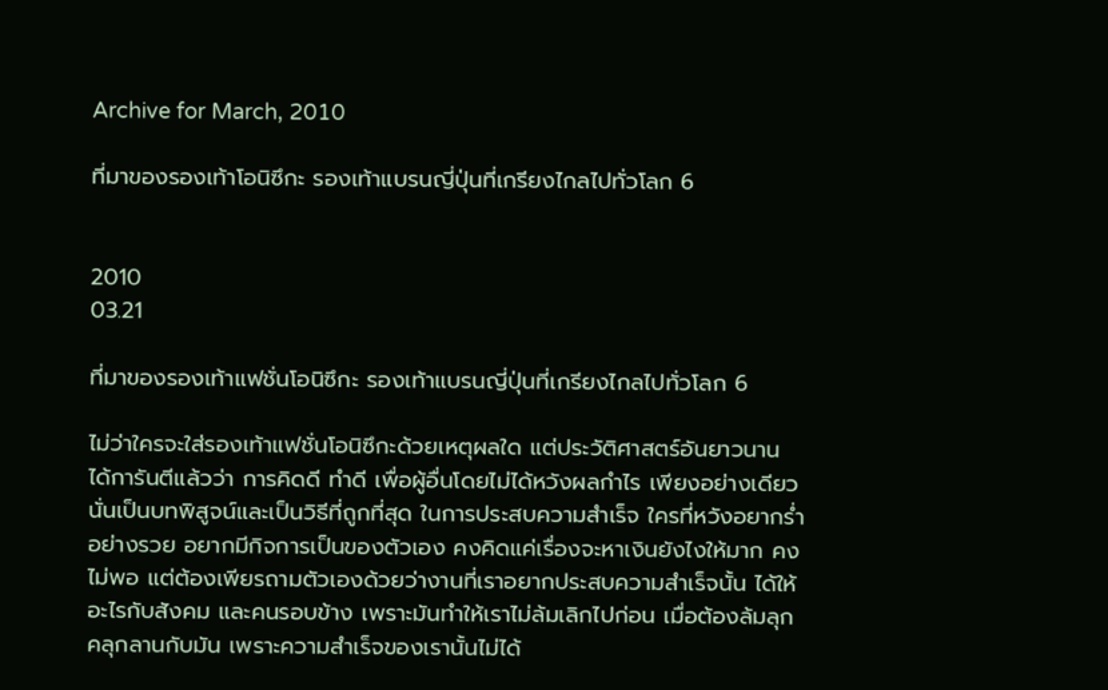Archive for March, 2010

ที่มาของรองเท้าโอนิซึกะ รองเท้าแบรนญี่ปุ่นที่เกรียงไกลไปทั่วโลก 6


2010
03.21

ที่มาของรองเท้าแฟชั่นโอนิซึกะ รองเท้าแบรนญี่ปุ่นที่เกรียงไกลไปทั่วโลก 6

ไม่ว่าใครจะใส่รองเท้าแฟชั่นโอนิซึกะด้วยเหตุผลใด แต่ประวัติศาสตร์อันยาวนาน ได้การันตีแล้วว่า การคิดดี ทำดี เพื่อผู้อื่นโดยไม่ได้หวังผลกำไร เพียงอย่างเดียว นั่นเป็นบทพิสูจน์และเป็นวิธีที่ถูกที่สุด ในการประสบความสำเร็จ ใครที่หวังอยากร่ำอย่างรวย อยากมีกิจการเป็นของตัวเอง คงคิดแค่เรื่องจะหาเงินยังไงให้มาก คงไม่พอ แต่ต้องเพียรถามตัวเองด้วยว่างานที่เราอยากประสบความสำเร็จนั้น ได้ให้อะไรกับสังคม และคนรอบข้าง เพราะมันทำให้เราไม่ล้มเลิกไปก่อน เมื่อต้องล้มลุกคลุกลานกับมัน เพราะความสำเร็จของเรานั้นไม่ได้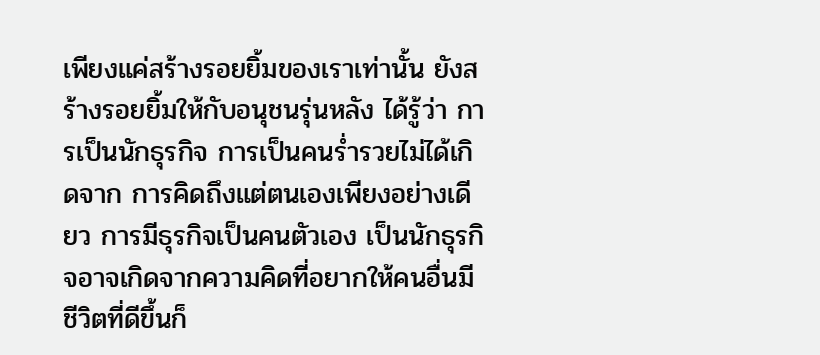เพียงแค่สร้างรอยยิ้มของเราเท่านั้น ยังสร้างรอยยิ้มให้กับอนุชนรุ่นหลัง ได้รู้ว่า การเป็นนักธุรกิจ การเป็นคนร่ำรวยไม่ได้เกิดจาก การคิดถึงแต่ตนเองเพียงอย่างเดียว การมีธุรกิจเป็นคนตัวเอง เป็นนักธุรกิจอาจเกิดจากความคิดที่อยากให้คนอื่นมีชีวิตที่ดีขึ้นก็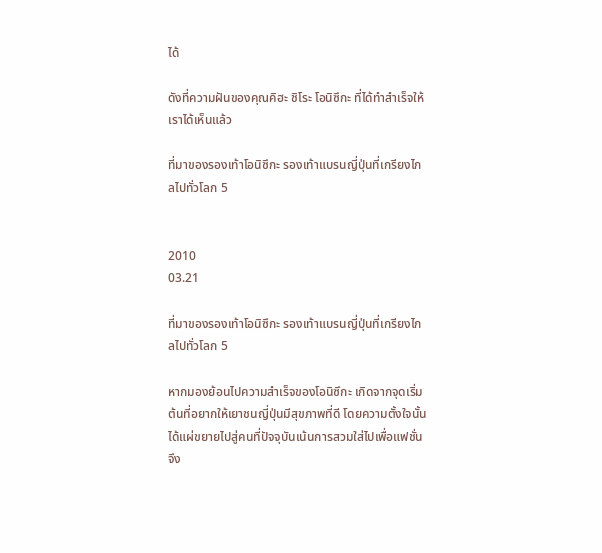ได้

ดังที่ความฝันของคุณคิฮะ ชิโระ โอนิซึกะ ที่ได้ทำสำเร็จให้เราได้เห็นแล้ว

ที่มาของรองเท้าโอนิซึกะ รองเท้าแบรนญี่ปุ่นที่เกรียงไกลไปทั่วโลก 5


2010
03.21

ที่มาของรองเท้าโอนิซึกะ รองเท้าแบรนญี่ปุ่นที่เกรียงไกลไปทั่วโลก 5

หากมองย้อนไปความสำเร็จของโอนิซึกะ เกิดจากจุดเริ่มต้นที่อยากให้เยาชนญี่ปุ่นมีสุขภาพที่ดี โดยความตั้งใจนั้น ได้แผ่ขยายไปสู่คนที่ปัจจุบันเน้นการสวมใส่ไปเพื่อแฟชั่น จึง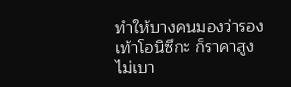ทำให้บางคนมองว่ารองเท้าโอนิซึกะ ก็ราคาสูงไม่เบา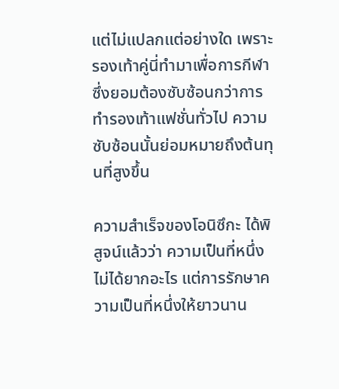แต่ไม่แปลกแต่อย่างใด เพราะรองเท้าคู่นี่ทำมาเพื่อการกีฬา ซึ่งยอมต้องซับซ้อนกว่าการทำรองเท้าแฟชั่นทั่วไป ความซับซ้อนนั้นย่อมหมายถึงต้นทุนที่สูงขึ้น

ความสำเร็จของโอนิซึกะ ได้พิสูจน์แล้วว่า ความเป็นที่หนึ่งไม่ได้ยากอะไร แต่การรักษาความเป็นที่หนึ่งให้ยาวนาน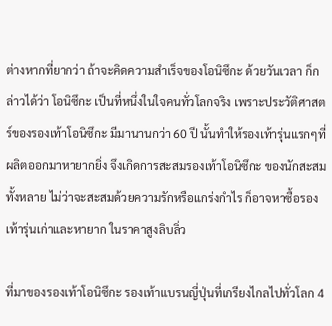ต่างหากที่ยากว่า ถ้าจะคิดความสำเร็จของโอนิซึกะ ด้วยวันเวลา ก็กล่าวได้ว่า โอนิซึกะ เป็นที่หนึ่งในใจคนทั่วโลกจริง เพราะประวัติศาสตร์ของรองเท้าโอนิซึกะ มีมานานกว่า 60 ปี นั้นทำให้รองเท้ารุ่นแรกๆที่ผลิตออกมาหายากยิ่ง จึงเกิดการสะสมรองเท้าโอนิซึกะ ของนักสะสมทั้งหลาย ไม่ว่าจะสะสมด้วยความรักหรือแกร่งกำไร ก็อาจหาซื้อรองเท้ารุ่นเก่าและหายาก ในราคาสูงลิบลิ่ว

ที่มาของรองเท้าโอนิซึกะ รองเท้าแบรนญี่ปุ่นที่เกรียงไกลไปทั่วโลก 4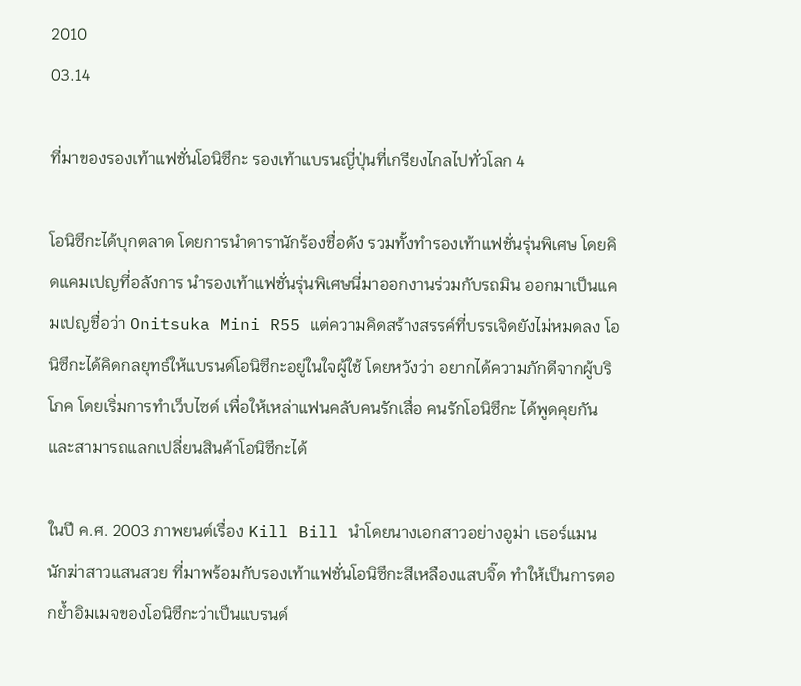2010
03.14

ที่มาของรองเท้าแฟชั่นโอนิซึกะ รองเท้าแบรนญี่ปุ่นที่เกรียงไกลไปทั่วโลก 4

โอนิซึกะได้บุกตลาด โดยการนำดารานักร้องชื่อดัง รวมทั้งทำรองเท้าแฟชั่นรุ่นพิเศษ โดยคิดแคมเปญที่อลังการ นำรองเท้าแฟชั่นรุ่นพิเศษนี่มาออกงานร่วมกับรถมิน ออกมาเป็นแคมเปญชื่อว่า Onitsuka Mini R55 แต่ความคิดสร้างสรรค์ที่บรรเจิดยังไม่หมดลง โอนิซึกะได้คิดกลยุทธ์ให้แบรนด์โอนิซึกะอยู่ในใจผู้ใช้ โดยหวังว่า อยากได้ความภักดีจากผู้บริโภค โดยเริ่มการทำเว็บไซด์ เพื่อให้เหล่าแฟนคลับคนรักเสื่อ คนรักโอนิซึกะ ได้พูดคุยกัน และสามารถแลกเปลี่ยนสินค้าโอนิซึกะได้

ในปี ค.ศ. 2003 ภาพยนต์เรื่อง Kill Bill นำโดยนางเอกสาวอย่างอูม่า เธอร์แมน นักฆ่าสาวแสนสวย ที่มาพร้อมกับรองเท้าแฟชั่นโอนิซึกะสีเหลืองแสบจิ๊ด ทำให้เป็นการตอกย้ำอิมเมจของโอนิซึกะว่าเป็นแบรนด์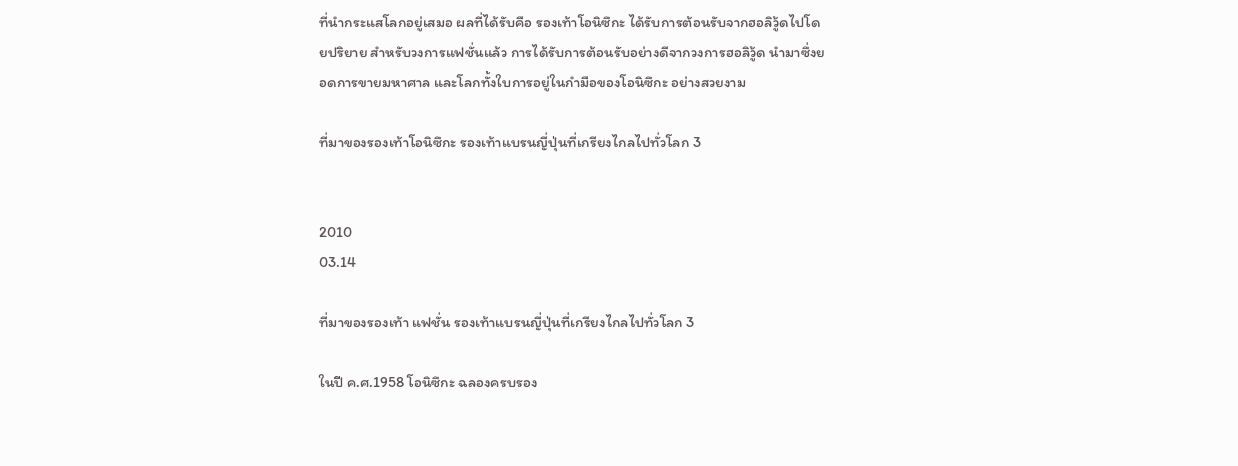ที่นำกระแสโลกอยู่เสมอ ผลที่ได้รับคือ รองเท้าโอนิซึกะ ได้รับการต้อนรับจากฮอลิวู้ดไปโดยปริยาย สำหรับวงการแฟชั่นแล้ว การได้รับการต้อนรับอย่างดีจากวงการฮอลิวู้ด นำมาซึ่งยอดการขายมหาศาล และโลกทั้งใบการอยู่ในกำมือของโอนิซึกะ อย่างสวยงาม

ที่มาของรองเท้าโอนิซึกะ รองเท้าแบรนญี่ปุ่นที่เกรียงไกลไปทั่วโลก 3


2010
03.14

ที่มาของรองเท้า แฟชั่น รองเท้าแบรนญี่ปุ่นที่เกรียงไกลไปทั่วโลก 3

ในปี ค.ศ.1958 โอนิซึกะ ฉลองครบรอง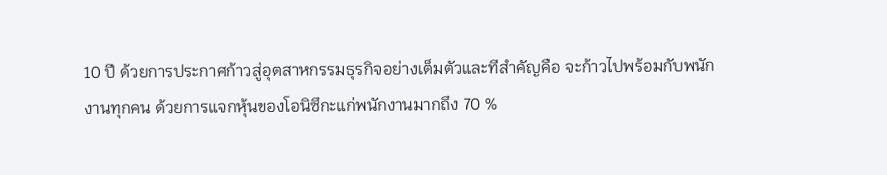10 ปี ด้วยการประกาศก้าวสู่อุตสาหกรรมธุรกิจอย่างเต็มตัวและทีสำคัญคือ จะก้าวไปพร้อมกับพนักงานทุกคน ด้วยการแจกหุ้นของโอนิซึกะแก่พนักงานมากถึง 70 %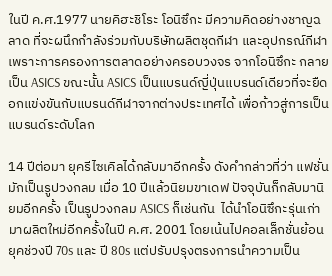ในปี ค.ศ.1977 นายคิฮะชิโระ โอนิซึกะ มีความคิดอย่างชาญฉลาด ที่จะผนึกกำลังร่วมกับบริษัทผลิตชุดกีฬา และอุปกรณ์กีฬา เพราะการครองการตลาดอย่างครอบวงจร จากโอนิซึกะ กลายเป็น ASICS ขณะนั้น ASICS เป็นแบรนด์ญี่ปุ่นแบรนด์เดียวที่จะยืดอกแข่งขันกับแบรนด์กีฬาจากต่างประเทศได้ เพื่อก้าวสู่การเป็นแบรนด์ระดับโลก

14 ปีต่อมา ยุครีไซเคิลได้กลับมาอีกครั้ง ดังคำกล่าวที่ว่า แฟชั่นมักเป็นรูปวงกลม เมื่อ 10 ปีแล้วนิยมขาเดฟ ปัจจุบันก็กลับมานิยมอีกครั้ง เป็นรูปวงกลม ASICS ก็เช่นกัน  ได้นำโอนิซึกะรุ่นเก่ามาผลิตใหม่อีกครั้งในปี ค.ศ. 2001 โดยเน้นไปคอลเล็กชั่นย้อนยุคช่วงปี 70s และ ปี 80s แต่ปรับปรุงตรงการนำความเป็น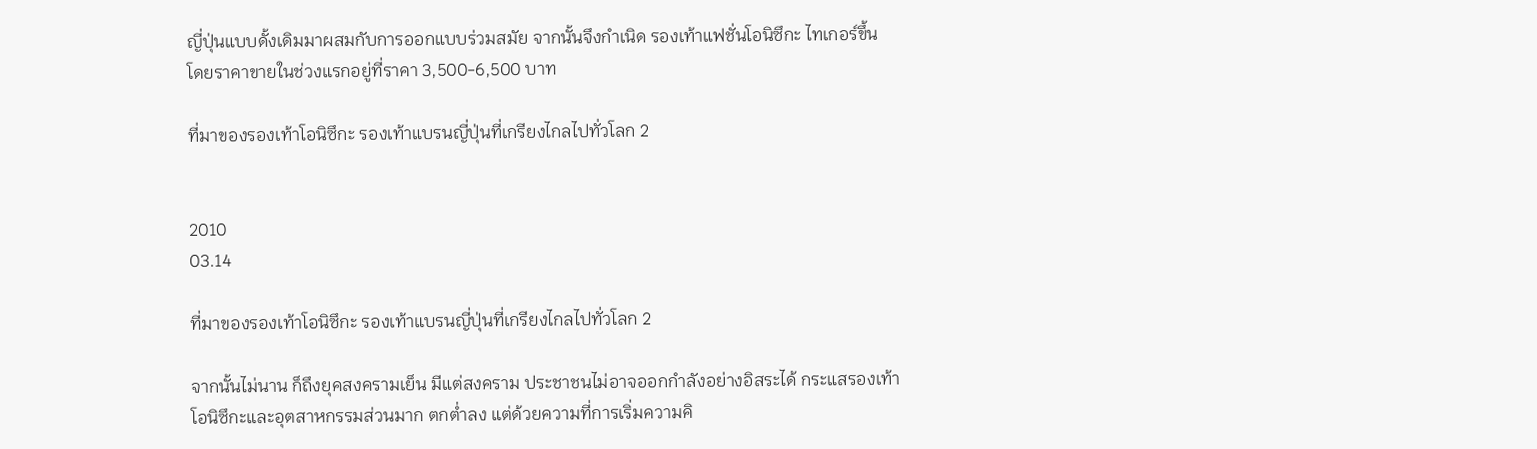ญี่ปุ่นแบบดั้งเดิมมาผสมกับการออกแบบร่วมสมัย จากนั้นจึงกำเนิด รองเท้าแฟชั่นโอนิซึกะ ไทเกอร์ขึ้น โดยราคาขายในช่วงแรกอยู่ที่ราคา 3,500-6,500 บาท

ที่มาของรองเท้าโอนิซึกะ รองเท้าแบรนญี่ปุ่นที่เกรียงไกลไปทั่วโลก 2


2010
03.14

ที่มาของรองเท้าโอนิซึกะ รองเท้าแบรนญี่ปุ่นที่เกรียงไกลไปทั่วโลก 2

จากนั้นไม่นาน ก็ถึงยุคสงครามเย็น มีแต่สงคราม ประชาชนไม่อาจออกกำลังอย่างอิสระได้ กระแสรองเท้าโอนิซึกะและอุตสาหกรรมส่วนมาก ตกต่ำลง แต่ด้วยความที่การเริ่มความคิ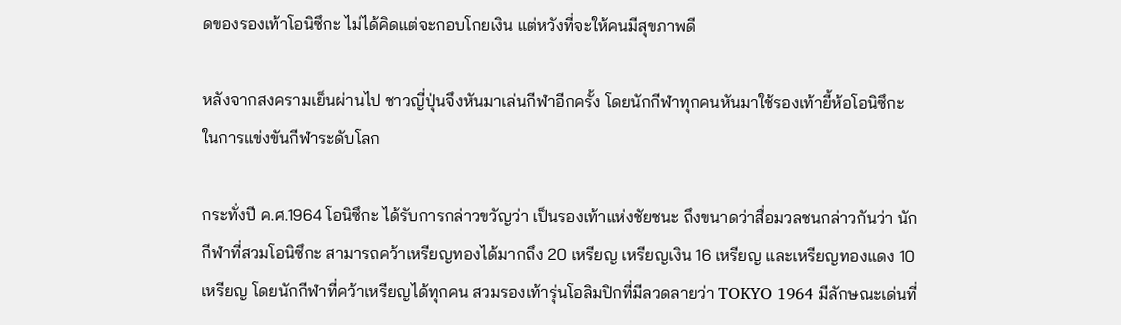ดของรองเท้าโอนิซึกะ ไม่ได้คิดแต่จะกอบโกยเงิน แต่หวังที่จะให้คนมีสุขภาพดี

หลังจากสงครามเย็นผ่านไป ชาวญี่ปุ่นจึงหันมาเล่นกีฬาอีกครั้ง โดยนักกีฬาทุกคนหันมาใช้รองเท้ายี้ห้อโอนิซึกะในการแข่งขันกีฬาระดับโลก

กระทั่งปี ค.ศ.1964 โอนิซึกะ ได้รับการกล่าวขวัญว่า เป็นรองเท้าแห่งชัยชนะ ถึงขนาดว่าสื่อมวลชนกล่าวกันว่า นักกีฬาที่สวมโอนิซึกะ สามารถคว้าเหรียญทองได้มากถึง 20 เหรียญ เหรียญเงิน 16 เหรียญ และเหรียญทองแดง 10 เหรียญ โดยนักกีฬาที่คว้าเหรียญได้ทุกคน สวมรองเท้ารุ่นโอลิมปิกที่มีลวดลายว่า TOKYO 1964 มีลักษณะเด่นที่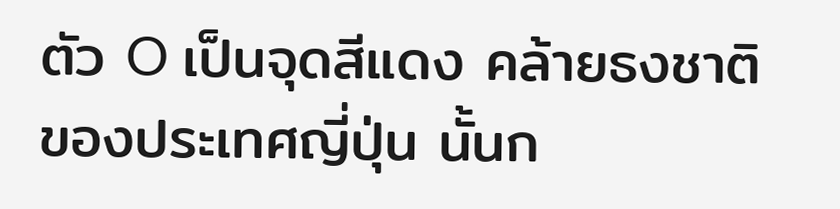ตัว O เป็นจุดสีแดง คล้ายธงชาติของประเทศญี่ปุ่น นั้นก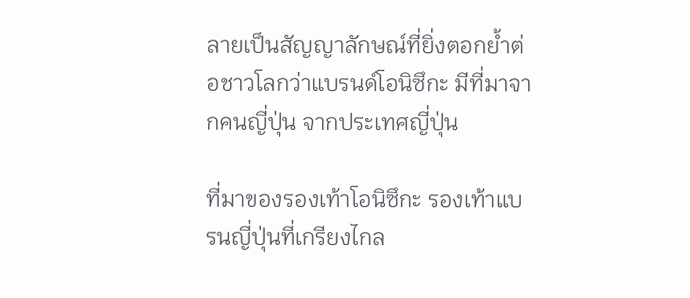ลายเป็นสัญญาลักษณ์ที่ยิ่งตอกย้ำต่อชาวโลกว่าแบรนด์โอนิซึกะ มีที่มาจากคนญี่ปุ่น จากประเทศญี่ปุ่น

ที่มาของรองเท้าโอนิซึกะ รองเท้าแบรนญี่ปุ่นที่เกรียงไกล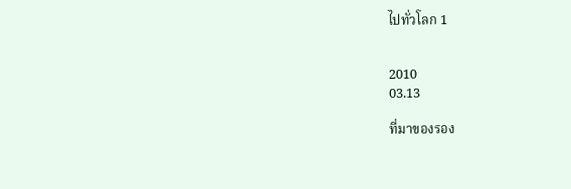ไปทั่วโลก 1


2010
03.13

ที่มาของรอง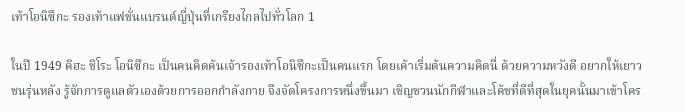เท้าโอนิซึกะ รองเท้าแฟชั่นแบรนด์ญี่ปุ่นที่เกรียงไกลไปทั่วโลก 1

ในปี 1949 คิฮะ ชิโระ โอนิซึกะ เป็นคนคิดค้นเจ้ารองเท้าโอนิซึกะเป็นคนแรก โดยเค้าเริ่มต้นความคิดนี่ ด้วยความหวังดี อยากให้เยาวชนรุ่นหลัง รู้จักการดูแลตัวเองด้วยการออกกำลังกาย จึงจัดโครงการหนึ่งขึ้นมา เชิญชวนนักกีฬาและโค้ชที่ดีที่สุดในยุคนั้นมาเข้าโคร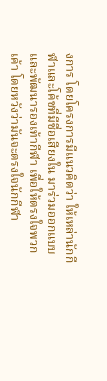งการ โดยโครงการมีแนวคิดว่า ให้เหล่านักกีฬาและโค้ชที่มีชื่อเสียงใน มาร่วมออกแบบและพัฒนารองเท้ากีฬา เพื่อให้ตรงใจพวกเค้า โดยหวังว่ามันจะตรงใจนักกีฬา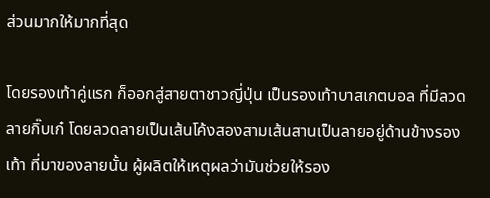ส่วนมากให้มากที่สุด

โดยรองเท้าคู่แรก ก็ออกสู่สายตาชาวญี่ปุ่น เป็นรองเท้าบาสเกตบอล ที่มีลวดลายกิ๊บเก๋ โดยลวดลายเป็นเส้นโค้งสองสามเส้นสานเป็นลายอยู่ด้านข้างรองเท้า ที่มาของลายนั้น ผู้ผลิตให้เหตุผลว่ามันช่วยให้รอง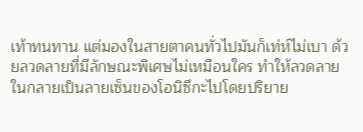เท้าทนทาน แต่มองในสายตาคนทั่วไปมันก็เท่ห์ไม่เบา ด้วยลวดลายที่มีลักษณะพิเศษไม่เหมือนใคร ทำให้ลวดลายในกลายเป็นลายเซ็นของโอนิซึกะไปโดยปริยาย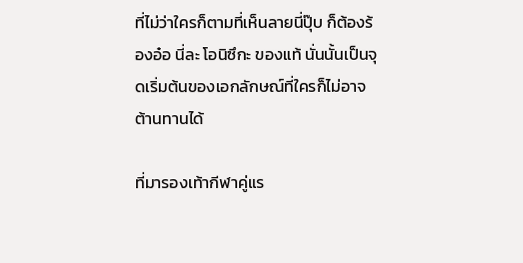ที่ไม่ว่าใครก็ตามที่เห็นลายนี่ปุ๊บ ก็ต้องร้องอ๋อ นี่ละ โอนิซึกะ ของแท้ นั่นนั้นเป็นจุดเริ่มต้นของเอกลักษณ์ที่ใครก็ไม่อาจต้านทานได้

ที่มารองเท้ากีฬาคู่แร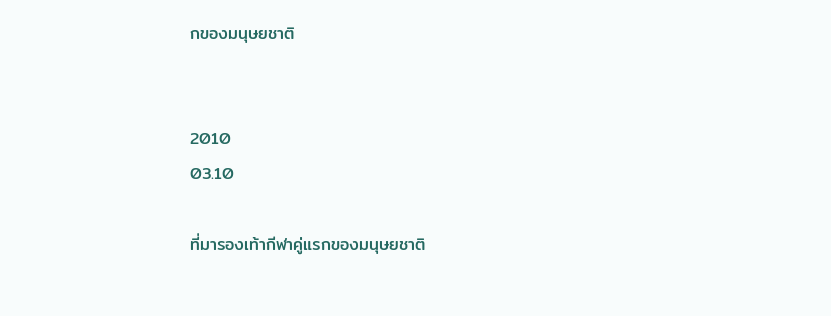กของมนุษยชาติ


2010
03.10

ที่มารองเท้ากีฬาคู่แรกของมนุษยชาติ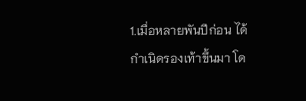1.เมื่อหลายพันปีก่อน ได้กำเนิดรองเท้าขึ้นมา โด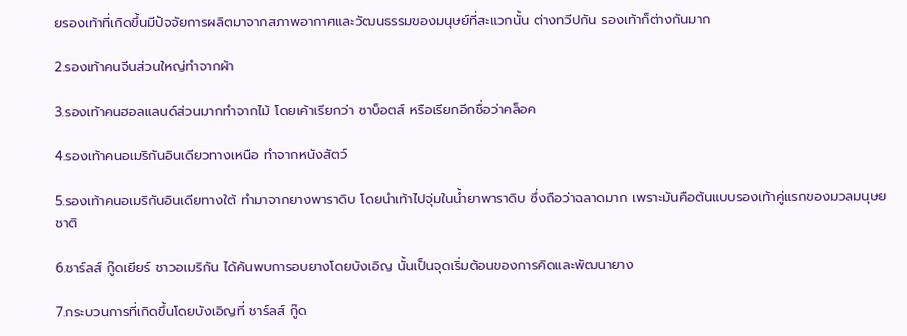ยรองเท้าที่เกิดขึ้นมีปัจจัยการผลิตมาจากสภาพอากาศและวัฒนธรรมของมนุษย์ที่สะแวกนั้น ต่างทวีปกัน รองเท้าก็ต่างกันมาก

2.รองเท้าคนจีนส่วนใหญ่ทำจากผ้า

3.รองเท้าคนฮอลแลนด์ส่วนมากทำจากไม้ โดยเค้าเรียกว่า ซาบ็อตส์ หรือเรียกอีกชื่อว่าคล็อค

4.รองเท้าคนอเมริกันอินเดียวทางเหนือ ทำจากหนังสัตว์

5.รองเท้าคนอเมริกันอินเดียทางใต้ ทำมาจากยางพาราดิบ โดยนำเท้าไปจุ่มในน้ำยาพาราดิบ ซึ่งถือว่าฉลาดมาก เพราะมันคือต้นแบบรองเท้าคู่แรกของมวลมนุษยชาติ

6.ชาร์ลส์ กู๊ดเยียร์ ชาวอเมริกัน ได้ค้นพบการอบยางโดยบังเอิญ นั้นเป็นจุดเริ่มต้อนของการคิดและพัฒนายาง

7.กระบวนการที่เกิดขึ้นโดยบังเอิญที่ ชาร์ลส์ กู๊ด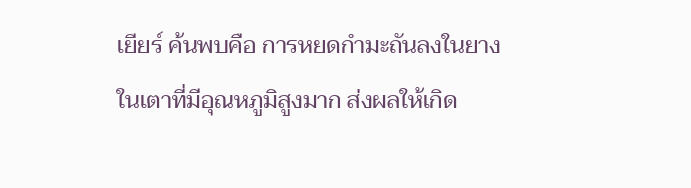เยียร์ ค้นพบคือ การหยดกำมะถันลงในยาง ในเตาที่มีอุณหภูมิสูงมาก ส่งผลให้เกิด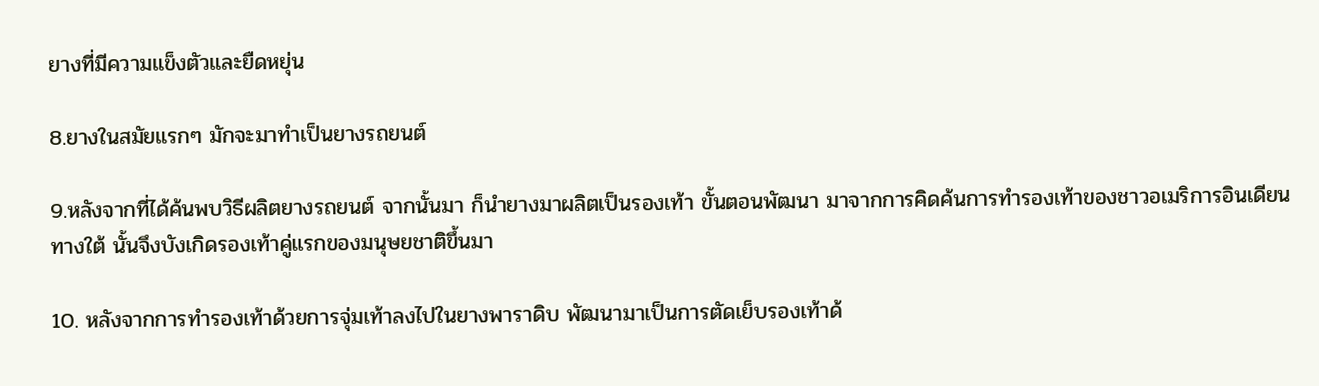ยางที่มีความแข็งตัวและยืดหยุ่น

8.ยางในสมัยแรกๆ มักจะมาทำเป็นยางรถยนต์

9.หลังจากที่ได้ค้นพบวิธีผลิตยางรถยนต์ จากนั้นมา ก็นำยางมาผลิตเป็นรองเท้า ขั้นตอนพัฒนา มาจากการคิดค้นการทำรองเท้าของชาวอเมริการอินเดียนทางใต้ นั้นจึงบังเกิดรองเท้าคู่แรกของมนุษยชาติขึ้นมา

10. หลังจากการทำรองเท้าด้วยการจุ่มเท้าลงไปในยางพาราดิบ พัฒนามาเป็นการตัดเย็บรองเท้าด้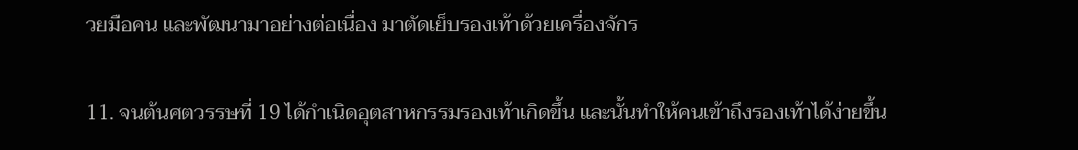วยมือคน และพัฒนามาอย่างต่อเนื่อง มาตัดเย็บรองเท้าด้วยเครื่องจักร

11. จนต้นศตวรรษที่ 19 ได้กำเนิดอุตสาหกรรมรองเท้าเกิดขึ้น และนั้นทำให้คนเข้าถึงรองเท้าได้ง่ายขึ้น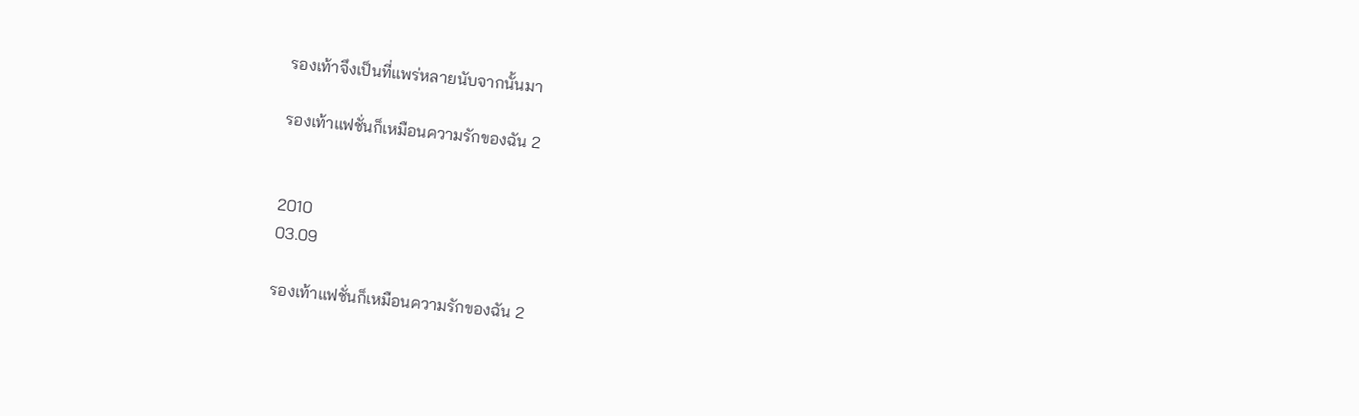รองเท้าจึงเป็นที่แพร่หลายนับจากนั้นมา

รองเท้าแฟชั่นก็เหมือนความรักของฉัน 2


2010
03.09

รองเท้าแฟชั่นก็เหมือนความรักของฉัน 2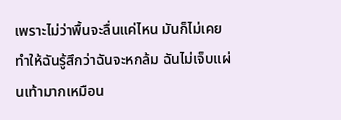เพราะไม่ว่าพื้นจะลื่นแค่ไหน มันก็ไม่เคยทำให้ฉันรู้สึกว่าฉันจะหกล้ม ฉันไม่เจ็บแผ่นเท้ามากเหมือน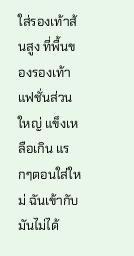ใส่รองเท้าส้นสูง ที่พื้นของรองเท้าแฟชั่นส่วนใหญ่ แข็งเหลือเกิน แรกๆตอนใส่ใหม่ ฉันเข้ากับมันไม่ได้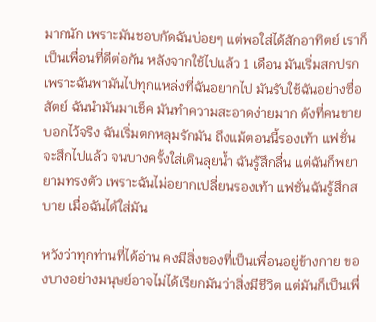มากนัก เพราะมันชอบกัดฉันบ่อยๆ แต่พอใส่ได้สักอาทิตย์ เราก็เป็นเพื่อนที่ดีต่อกัน หลังจากใช้ไปแล้ว 1 เดือน มันเริ่มสกปรก เพราะฉันพามันไปทุกแหล่งที่ฉันอยากไป มันรับใช้ฉันอย่างซื่อสัตย์ ฉันนำมันมาเช็ค มันทำความสะอาดง่ายมาก ดังที่คนขายบอกไว้จริง ฉันเริ่มตกหลุมรักมัน ถึงแม้ตอนนี้รองเท้า แฟชั่นจะสึกไปแล้ว จนบางครั้งใส่เดินลุยน้ำ ฉันรู้สึกลื่น แต่ฉันก็พยายามทรงตัว เพราะฉันไม่อยากเปลี่ยนรองเท้า แฟชั่นฉันรู้สึกสบาย เมื่อฉันได้ใส่มัน

หวังว่าทุกท่านที่ได้อ่าน คงมีสิ่งของที่เป็นเพื่อนอยู่ข้างกาย ของบางอย่างมนุษย์อาจไม่ได้เรียกมันว่าสิ่งมีชีวิต แต่มันก็เป็นเพื่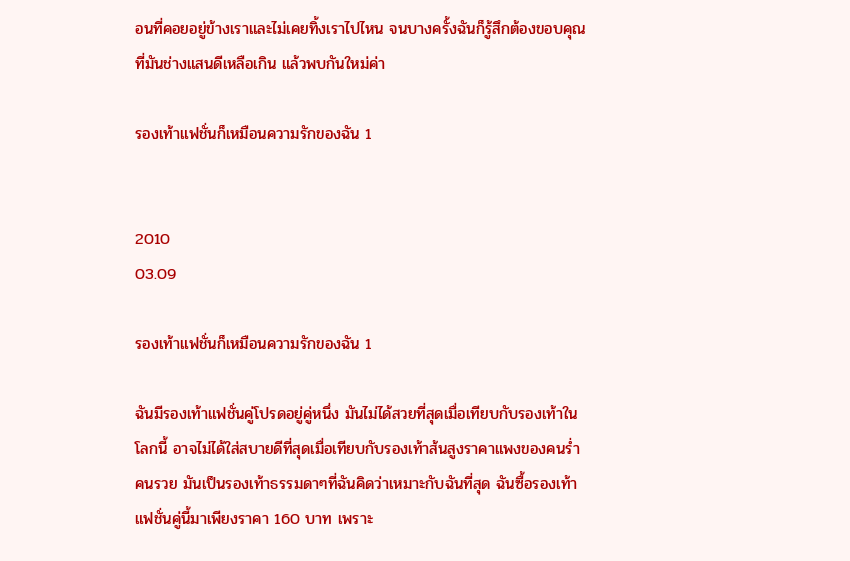อนที่คอยอยู่ข้างเราและไม่เคยทิ้งเราไปไหน จนบางครั้งฉันก็รู้สึกต้องขอบคุณที่มันช่างแสนดีเหลือเกิน แล้วพบกันใหม่ค่า

รองเท้าแฟชั่นก็เหมือนความรักของฉัน 1


2010
03.09

รองเท้าแฟชั่นก็เหมือนความรักของฉัน 1

ฉันมีรองเท้าแฟชั่นคู่โปรดอยู่คู่หนึ่ง มันไม่ได้สวยที่สุดเมื่อเทียบกับรองเท้าในโลกนี้ อาจไม่ได้ใส่สบายดีที่สุดเมื่อเทียบกับรองเท้าส้นสูงราคาแพงของคนร่ำคนรวย มันเป็นรองเท้าธรรมดาๆที่ฉันคิดว่าเหมาะกับฉันที่สุด ฉันซื้อรองเท้าแฟชั่นคู่นี้มาเพียงราคา 160 บาท เพราะ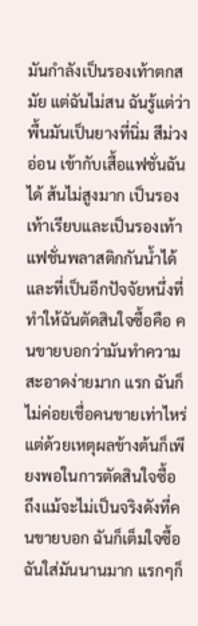มันกำลังเป็นรองเท้าตกสมัย แต่ฉันไม่สน ฉันรู้แต่ว่าพื้นมันเป็นยางที่นิ่ม สีม่วงอ่อน เข้ากับเสื้อแฟชั่นฉันได้ ส้นไม่สูงมาก เป็นรองเท้าเรียบและเป็นรองเท้าแฟชั่นพลาสติกกันน้ำได้ และที่เป็นอีกปัจจัยหนึ่งที่ทำให้ฉันตัดสินใจซื้อคือ คนขายบอกว่ามันทำความสะอาดง่ายมาก แรก ฉันก็ไม่ค่อยเชื่อคนขายเท่าไหร่ แต่ด้วยเหตุผลข้างต้นก็เพียงพอในการตัดสินใจซื้อ ถึงแม้จะไม่เป็นจริงดังที่คนขายบอก ฉันก็เต็มใจซื้อ ฉันใส่มันนานมาก แรกๆก็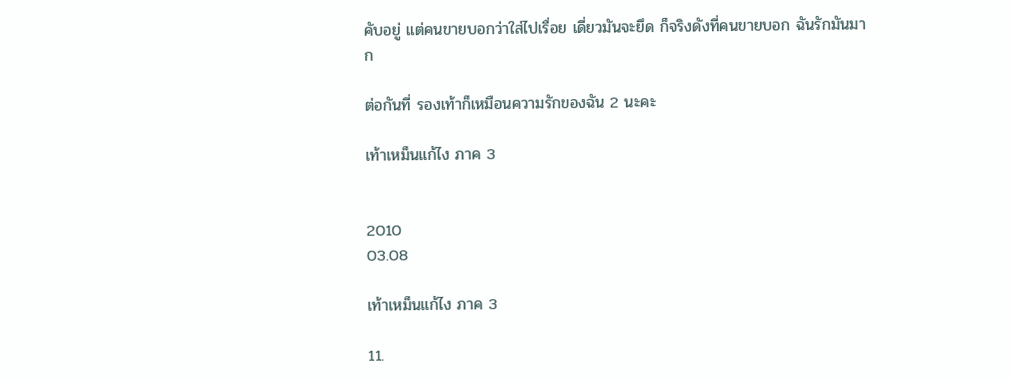คับอยู่ แต่คนขายบอกว่าใส่ไปเรื่อย เดี่ยวมันจะยึด ก็จริงดังที่คนขายบอก ฉันรักมันมาก

ต่อกันที่ รองเท้าก็เหมือนความรักของฉัน 2 นะคะ

เท้าเหม็นแก้ไง ภาค 3


2010
03.08

เท้าเหม็นแก้ไง ภาค 3

11.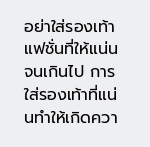อย่าใส่รองเท้าแฟชั่นที่ให้แน่นจนเกินไป การใส่รองเท้าที่แน่นทำให้เกิดควา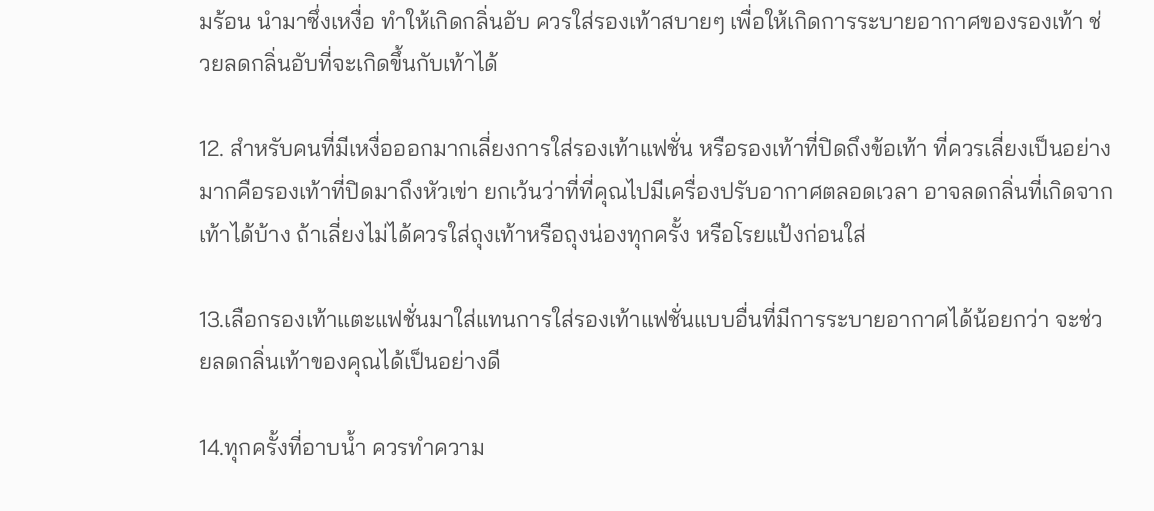มร้อน นำมาซึ่งเหงื่อ ทำให้เกิดกลิ่นอับ ควรใส่รองเท้าสบายๆ เพื่อให้เกิดการระบายอากาศของรองเท้า ช่วยลดกลิ่นอับที่จะเกิดขึ้นกับเท้าได้

12. สำหรับคนที่มีเหงื่อออกมากเลี่ยงการใส่รองเท้าแฟชั่น หรือรองเท้าที่ปิดถึงข้อเท้า ที่ควรเลี่ยงเป็นอย่างมากคือรองเท้าที่ปิดมาถึงหัวเข่า ยกเว้นว่าที่ที่คุณไปมีเครื่องปรับอากาศตลอดเวลา อาจลดกลิ่นที่เกิดจากเท้าได้บ้าง ถ้าเลี่ยงไม่ได้ควรใส่ถุงเท้าหรือถุงน่องทุกครั้ง หรือโรยแป้งก่อนใส่

13.เลือกรองเท้าแตะแฟชั่นมาใส่แทนการใส่รองเท้าแฟชั่นแบบอื่นที่มีการระบายอากาศได้น้อยกว่า จะช่วยลดกลิ่นเท้าของคุณได้เป็นอย่างดี

14.ทุกครั้งที่อาบน้ำ ควรทำความ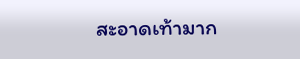สะอาดเท้ามาก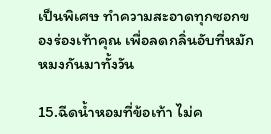เป็นพิเศษ ทำความสะอาดทุกซอกของร่องเท้าคุณ เพื่อลดกลิ่นอับที่หมักหมงกันมาทั้งวัน

15.ฉีดน้ำหอมที่ข้อเท้า ไม่ค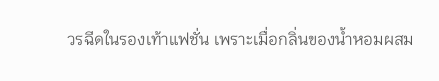วรฉีดในรองเท้าแฟชั่น เพราะเมื่อกลิ่นของน้ำหอมผสม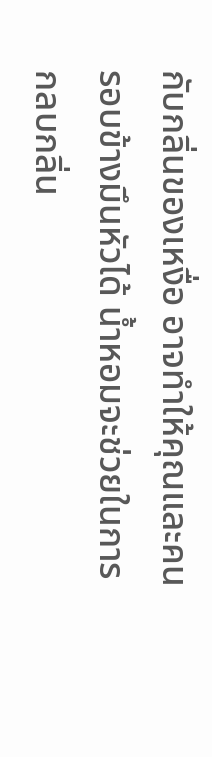กับกลิ่นของเหงื่อ อาจทำให้คุณและคนรอบข้างมึนหัวได้ น้ำหอมจะช่วยในการกลบกลิ่น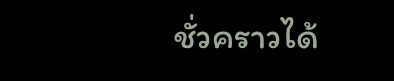ชั่วคราวได้